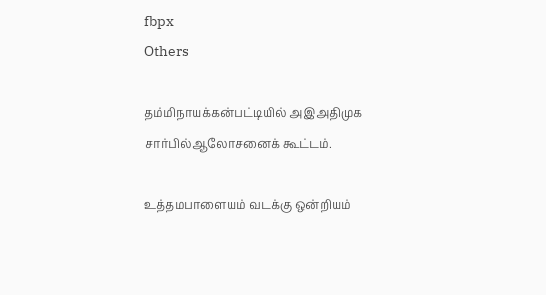fbpx
Others

தம்மிநாயக்கன்பட்டியில் அஇஅதிமுக சார்பில்ஆலோசனைக் கூட்டம்.

உத்தமபாளையம் வடக்கு ஒன்றியம்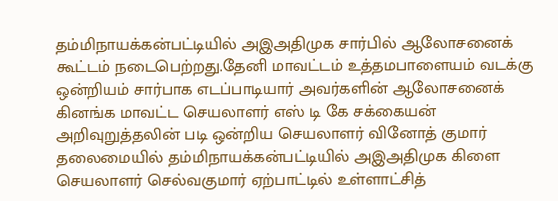தம்மிநாயக்கன்பட்டியில் அஇஅதிமுக சார்பில் ஆலோசனைக் கூட்டம் நடைபெற்றது.தேனி மாவட்டம் உத்தமபாளையம் வடக்கு ஒன்றியம் சார்பாக எடப்பாடியார் அவர்களின் ஆலோசனைக் கினங்க மாவட்ட செயலாளர் எஸ் டி கே சக்கையன் அறிவுறுத்தலின் படி ஒன்றிய செயலாளர் வினோத் குமார் தலைமையில் தம்மிநாயக்கன்பட்டியில் அஇஅதிமுக கிளை செயலாளர் செல்வகுமார் ஏற்பாட்டில் உள்ளாட்சித்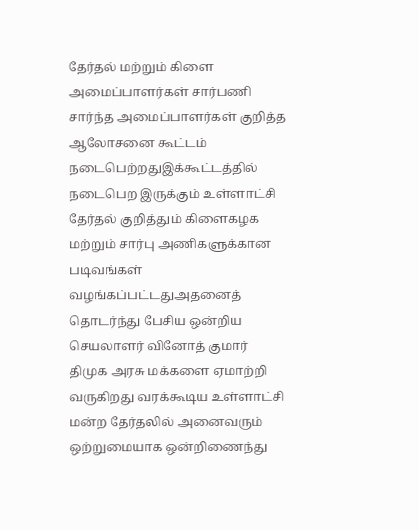தேர்தல் மற்றும் கிளை அமைப்பாளர்கள் சார்பணி சார்ந்த அமைப்பாளர்கள் குறித்த ஆலோசனை கூட்டம் நடைபெற்றதுஇக்கூட்டத்தில் நடைபெற இருக்கும் உள்ளாட்சி தேர்தல் குறித்தும் கிளைகழக மற்றும் சார்பு அணிகளுக்கான படிவங்கள் வழங்கப்பட்டதுஅதனைத் தொடர்ந்து பேசிய ஒன்றிய செயலாளர் வினோத் குமார் திமுக அரசு மக்களை ஏமாற்றி வருகிறது வரக்கூடிய உள்ளாட்சி மன்ற தேர்தலில் அனைவரும் ஒற்றுமையாக ஒன்றிணைந்து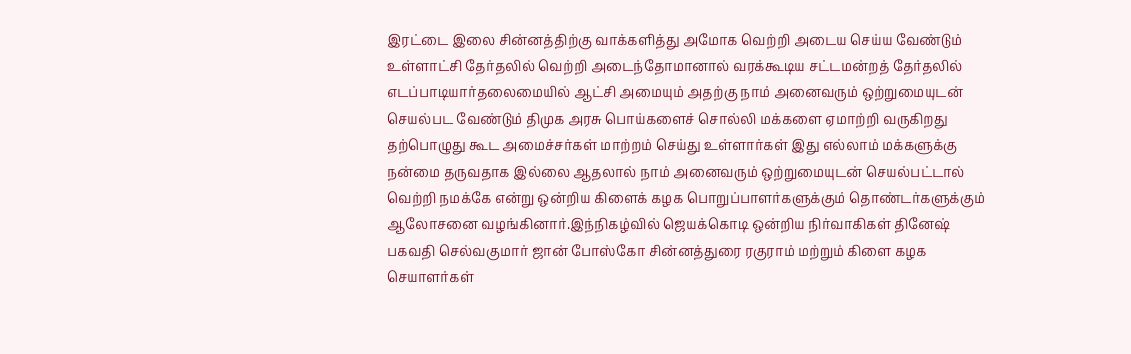இரட்டை இலை சின்னத்திற்கு வாக்களித்து அமோக வெற்றி அடைய செய்ய வேண்டும் உள்ளாட்சி தேர்தலில் வெற்றி அடைந்தோமானால் வரக்கூடிய சட்டமன்றத் தேர்தலில் எடப்பாடியார்தலைமையில் ஆட்சி அமையும் அதற்கு நாம் அனைவரும் ஒற்றுமையுடன் செயல்பட வேண்டும் திமுக அரசு பொய்களைச் சொல்லி மக்களை ஏமாற்றி வருகிறது தற்பொழுது கூட அமைச்சர்கள் மாற்றம் செய்து உள்ளார்கள் இது எல்லாம் மக்களுக்கு நன்மை தருவதாக இல்லை ஆதலால் நாம் அனைவரும் ஒற்றுமையுடன் செயல்பட்டால் வெற்றி நமக்கே என்று ஒன்றிய கிளைக் கழக பொறுப்பாளர்களுக்கும் தொண்டர்களுக்கும் ஆலோசனை வழங்கினார்.இந்நிகழ்வில் ஜெயக்கொடி ஒன்றிய நிர்வாகிகள் தினேஷ் பகவதி செல்வகுமார் ஜான் போஸ்கோ சின்னத்துரை ரகுராம் மற்றும் கிளை கழக செயாளர்கள்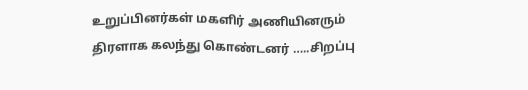உறுப்பினர்கள் மகளிர் அணியினரும் திரளாக கலந்து கொண்டனர் …..சிறப்பு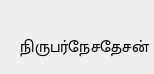நிருபர்நேசதேசன்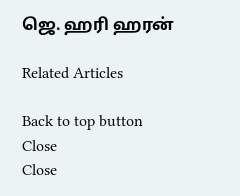ஜெ. ஹரி ஹரன்

Related Articles

Back to top button
Close
Close